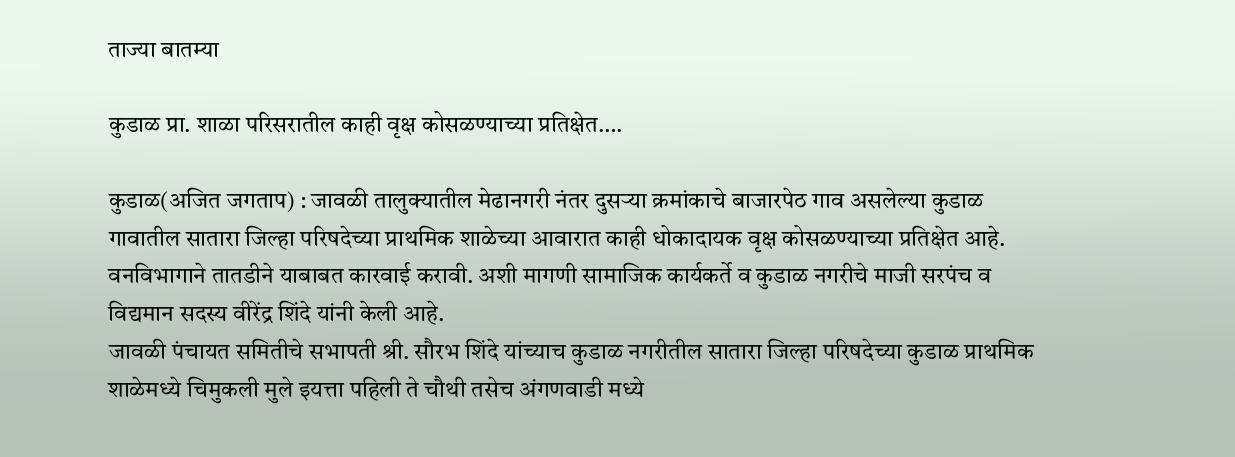ताज्या बातम्या

कुडाळ प्रा. शाळा परिसरातील काही वृक्ष कोसळण्याच्या प्रतिक्षेत….

कुडाळ(अजित जगताप) : जावळी तालुक्यातील मेढानगरी नंतर दुसऱ्या क्रमांकाचे बाजारपेठ गाव असलेल्या कुडाळ गावातील सातारा जिल्हा परिषदेच्या प्राथमिक शाळेच्या आवारात काही धोकादायक वृक्ष कोसळण्याच्या प्रतिक्षेत आहे. वनविभागाने तातडीने याबाबत कारवाई करावी. अशी मागणी सामाजिक कार्यकर्ते व कुडाळ नगरीचे माजी सरपंच व विद्यमान सदस्य वीरेंद्र शिंदे यांनी केली आहे.
जावळी पंचायत समितीचे सभापती श्री. सौरभ शिंदे यांच्याच कुडाळ नगरीतील सातारा जिल्हा परिषदेच्या कुडाळ प्राथमिक शाळेमध्ये चिमुकली मुले इयत्ता पहिली ते चौथी तसेच अंगणवाडी मध्ये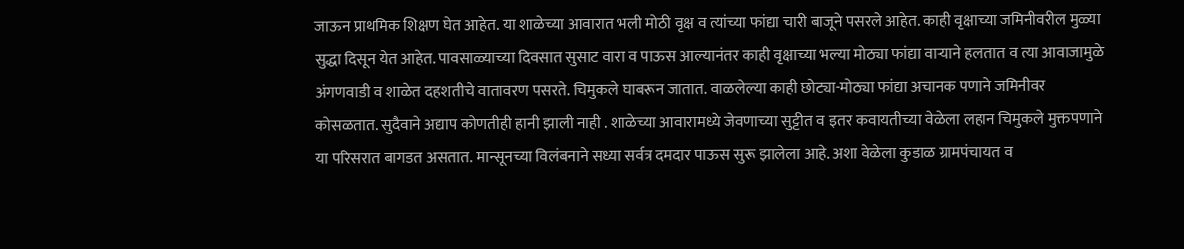जाऊन प्राथमिक शिक्षण घेत आहेत. या शाळेच्या आवारात भली मोठी वृक्ष व त्यांच्या फांद्या चारी बाजूने पसरले आहेत. काही वृक्षाच्या जमिनीवरील मुळ्या सुद्धा दिसून येत आहेत. पावसाळ्याच्या दिवसात सुसाट वारा व पाऊस आल्यानंतर काही वृक्षाच्या भल्या मोठ्या फांद्या वाऱ्याने हलतात व त्या आवाजामुळे अंगणवाडी व शाळेत दहशतीचे वातावरण पसरते. चिमुकले घाबरून जातात. वाळलेल्या काही छोट्या-मोठ्या फांद्या अचानक पणाने जमिनीवर कोसळतात. सुदैवाने अद्याप कोणतीही हानी झाली नाही . शाळेच्या आवारामध्ये जेवणाच्या सुट्टीत व इतर कवायतीच्या वेळेला लहान चिमुकले मुक्तपणाने या परिसरात बागडत असतात. मान्सूनच्या विलंबनाने सध्या सर्वत्र दमदार पाऊस सुरू झालेला आहे. अशा वेळेला कुडाळ ग्रामपंचायत व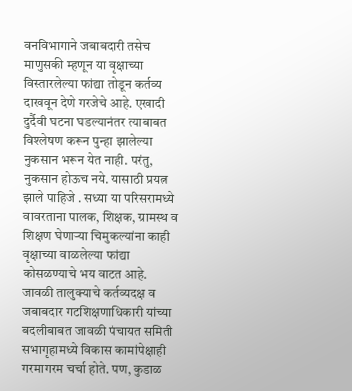वनविभागाने जबाबदारी तसेच माणुसकी म्हणून या वृक्षाच्या विस्तारलेल्या फांद्या तोडून कर्तव्य दाखवून देणे गरजेचे आहे. एखादी दुर्दैवी घटना घडल्यानंतर त्याबाबत विश्लेषण करून पुन्हा झालेल्या नुकसान भरून येत नाही. परंतु, नुकसान होऊच नये. यासाठी प्रयत्न झाले पाहिजे . सध्या या परिसरामध्ये वावरताना पालक, शिक्षक, ग्रामस्थ व शिक्षण घेणाऱ्या चिमुकल्यांना काही वृक्षाच्या वाळलेल्या फांद्या कोसळण्याचे भय वाटत आहे. जावळी तालुक्याचे कर्तव्यदक्ष व जबाबदार गटशिक्षणाधिकारी यांच्या बदलीबाबत जावळी पंचायत समिती सभागृहामध्ये विकास कामांपेक्षाही गरमागरम चर्चा होते. पण, कुडाळ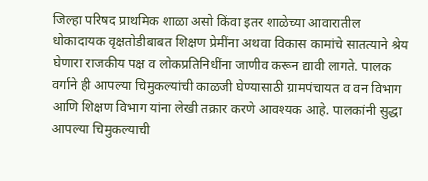जिल्हा परिषद प्राथमिक शाळा असो किंवा इतर शाळेच्या आवारातील धोकादायक वृक्षतोडीबाबत शिक्षण प्रेमींना अथवा विकास कामांचे सातत्याने श्रेय घेणारा राजकीय पक्ष व लोकप्रतिनिधींना जाणीव करून द्यावी लागते. पालक वर्गाने ही आपल्या चिमुकल्यांची काळजी घेण्यासाठी ग्रामपंचायत व वन विभाग आणि शिक्षण विभाग यांना लेखी तक्रार करणे आवश्यक आहे. पालकांनी सुद्धा आपल्या चिमुकल्याची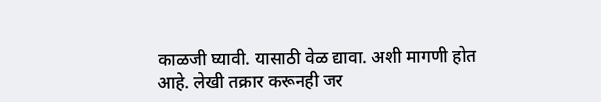काळजी घ्यावी. यासाठी वेळ द्यावा. अशी मागणी होत आहे. लेखी तक्रार करूनही जर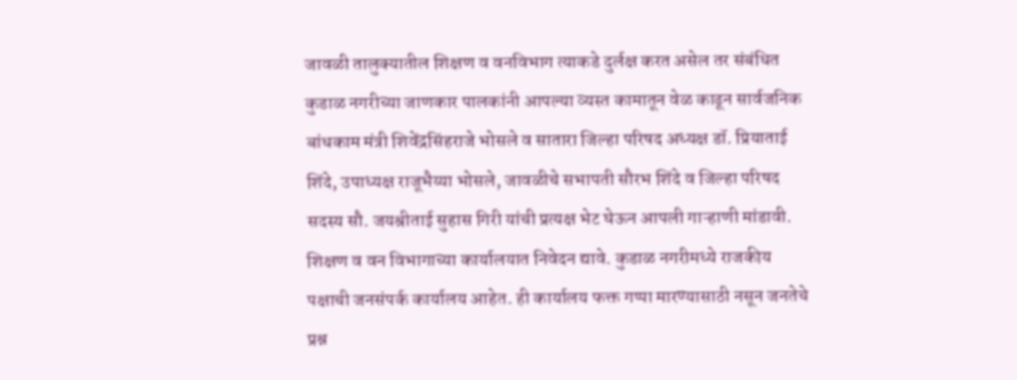जावळी तालुक्यातील शिक्षण व वनविभाग त्याकडे दुर्लक्ष करत असेल तर संबंधित कुडाळ नगरीच्या जाणकार पालकांनी आपल्या व्यस्त कामातून वेळ काढून सार्वजनिक बांधकाम मंत्री शिवेंद्रसिंहराजे भोसले व सातारा जिल्हा परिषद अध्यक्ष डॉ. प्रियाताई शिंदे, उपाध्यक्ष राजूभैय्या भोसले, जावळीचे सभापती सौरभ शिंदे व जिल्हा परिषद सदस्य सौ. जयश्रीताई सुहास गिरी यांची प्रत्यक्ष भेट घेऊन आपली गाऱ्हाणी मांडावी. शिक्षण व वन विभागाच्या कार्यालयात निवेदन द्यावे. कुडाळ नगरीमध्ये राजकीय पक्षाची जनसंपर्क कार्यालय आहेत. ही कार्यालय फक्त गप्पा मारण्यासाठी नसून जनतेचे प्रश्न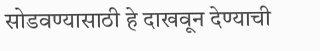सोडवण्यासाठी हे दाखवून देण्याची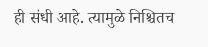ही संधी आहे. त्यामुळे निश्चितच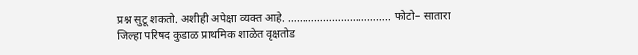प्रश्न सुटू शकतो. अशीही अपेक्षा व्यक्त आहे. …………………………….. फोटो– सातारा जिल्हा परिषद कुडाळ प्राथमिक शाळेत वृक्षतोड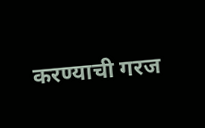करण्याची गरज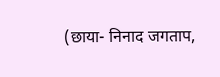(छाया- निनाद जगताप,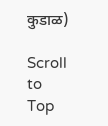कुडाळ)

Scroll to Top